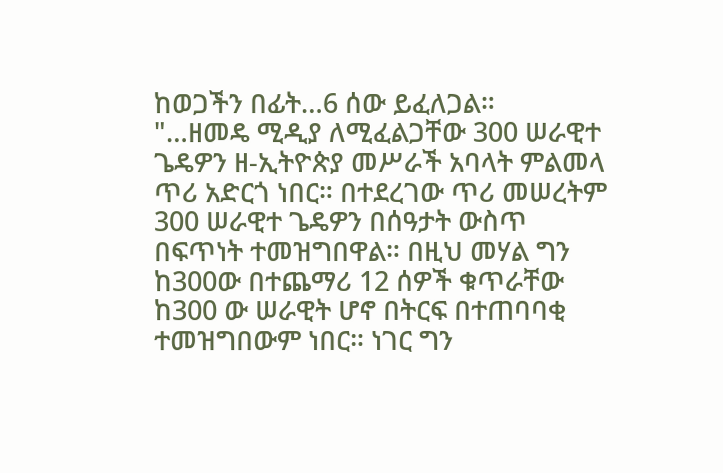ከወጋችን በፊት…6 ሰው ይፈለጋል።
"…ዘመዴ ሚዲያ ለሚፈልጋቸው 300 ሠራዊተ ጌዴዎን ዘ-ኢትዮጵያ መሥራች አባላት ምልመላ ጥሪ አድርጎ ነበር። በተደረገው ጥሪ መሠረትም 300 ሠራዊተ ጌዴዎን በሰዓታት ውስጥ በፍጥነት ተመዝግበዋል። በዚህ መሃል ግን ከ300ው በተጨማሪ 12 ሰዎች ቁጥራቸው ከ300 ው ሠራዊት ሆኖ በትርፍ በተጠባባቂ ተመዝግበውም ነበር። ነገር ግን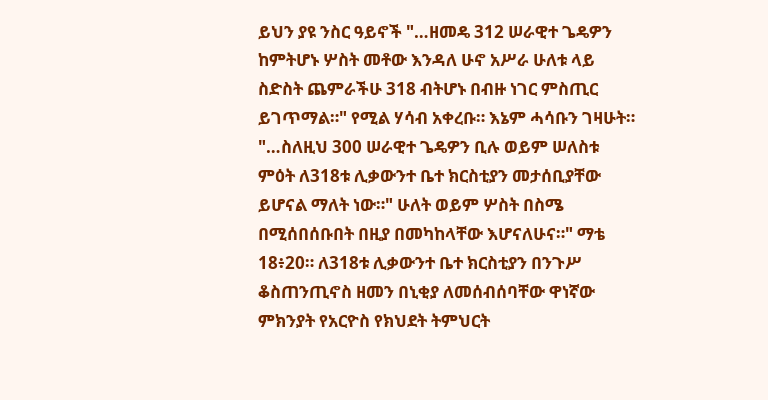ይህን ያዩ ንስር ዓይኖች "…ዘመዴ 312 ሠራዊተ ጌዴዎን ከምትሆኑ ሦስት መቶው እንዳለ ሁኖ አሥራ ሁለቱ ላይ ስድስት ጨምራችሁ 318 ብትሆኑ በብዙ ነገር ምስጢር ይገጥማል።" የሚል ሃሳብ አቀረቡ። እኔም ሓሳቡን ገዛሁት።
"…ስለዚህ 300 ሠራዊተ ጌዴዎን ቢሉ ወይም ሠለስቱ ምዕት ለ318ቱ ሊቃውንተ ቤተ ክርስቲያን መታሰቢያቸው ይሆናል ማለት ነው።" ሁለት ወይም ሦስት በስሜ በሚሰበሰቡበት በዚያ በመካከላቸው እሆናለሁና።" ማቴ 18፥20። ለ318ቱ ሊቃውንተ ቤተ ክርስቲያን በንጉሥ ቆስጠንጢኖስ ዘመን በኒቂያ ለመሰብሰባቸው ዋነኛው ምክንያት የአርዮስ የክህደት ትምህርት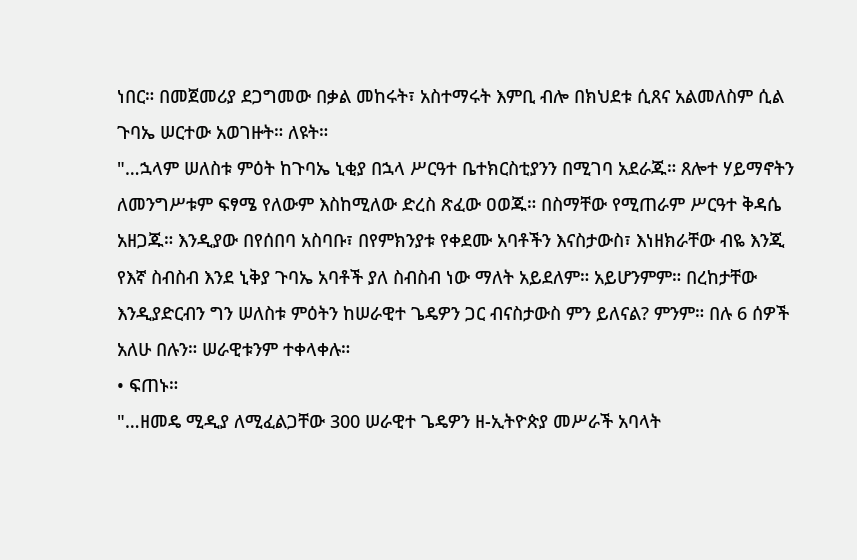ነበር። በመጀመሪያ ደጋግመው በቃል መከሩት፣ አስተማሩት እምቢ ብሎ በክህደቱ ሲጸና አልመለስም ሲል ጉባኤ ሠርተው አወገዙት። ለዩት።
"…ኋላም ሠለስቱ ምዕት ከጉባኤ ኒቂያ በኋላ ሥርዓተ ቤተክርስቲያንን በሚገባ አደራጁ። ጸሎተ ሃይማኖትን ለመንግሥቱም ፍፃሜ የለውም እስከሚለው ድረስ ጽፈው ዐወጁ። በስማቸው የሚጠራም ሥርዓተ ቅዳሴ አዘጋጁ። እንዲያው በየሰበባ አስባቡ፣ በየምክንያቱ የቀደሙ አባቶችን እናስታውስ፣ እነዘክራቸው ብዬ እንጂ የእኛ ስብስብ እንደ ኒቅያ ጉባኤ አባቶች ያለ ስብስብ ነው ማለት አይደለም። አይሆንምም። በረከታቸው እንዲያድርብን ግን ሠለስቱ ምዕትን ከሠራዊተ ጌዴዎን ጋር ብናስታውስ ምን ይለናል? ምንም። በሉ 6 ሰዎች አለሁ በሉን። ሠራዊቱንም ተቀላቀሉ።
• ፍጠኑ።
"…ዘመዴ ሚዲያ ለሚፈልጋቸው 300 ሠራዊተ ጌዴዎን ዘ-ኢትዮጵያ መሥራች አባላት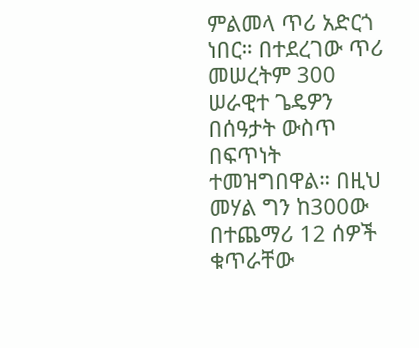ምልመላ ጥሪ አድርጎ ነበር። በተደረገው ጥሪ መሠረትም 300 ሠራዊተ ጌዴዎን በሰዓታት ውስጥ በፍጥነት ተመዝግበዋል። በዚህ መሃል ግን ከ300ው በተጨማሪ 12 ሰዎች ቁጥራቸው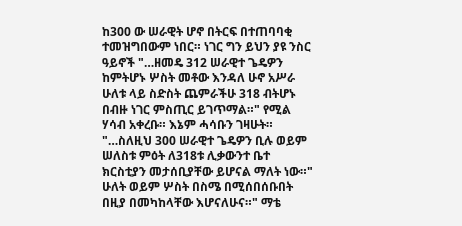ከ300 ው ሠራዊት ሆኖ በትርፍ በተጠባባቂ ተመዝግበውም ነበር። ነገር ግን ይህን ያዩ ንስር ዓይኖች "…ዘመዴ 312 ሠራዊተ ጌዴዎን ከምትሆኑ ሦስት መቶው እንዳለ ሁኖ አሥራ ሁለቱ ላይ ስድስት ጨምራችሁ 318 ብትሆኑ በብዙ ነገር ምስጢር ይገጥማል።" የሚል ሃሳብ አቀረቡ። እኔም ሓሳቡን ገዛሁት።
"…ስለዚህ 300 ሠራዊተ ጌዴዎን ቢሉ ወይም ሠለስቱ ምዕት ለ318ቱ ሊቃውንተ ቤተ ክርስቲያን መታሰቢያቸው ይሆናል ማለት ነው።" ሁለት ወይም ሦስት በስሜ በሚሰበሰቡበት በዚያ በመካከላቸው እሆናለሁና።" ማቴ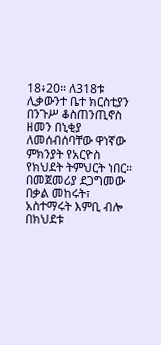18፥20። ለ318ቱ ሊቃውንተ ቤተ ክርስቲያን በንጉሥ ቆስጠንጢኖስ ዘመን በኒቂያ ለመሰብሰባቸው ዋነኛው ምክንያት የአርዮስ የክህደት ትምህርት ነበር። በመጀመሪያ ደጋግመው በቃል መከሩት፣ አስተማሩት እምቢ ብሎ በክህደቱ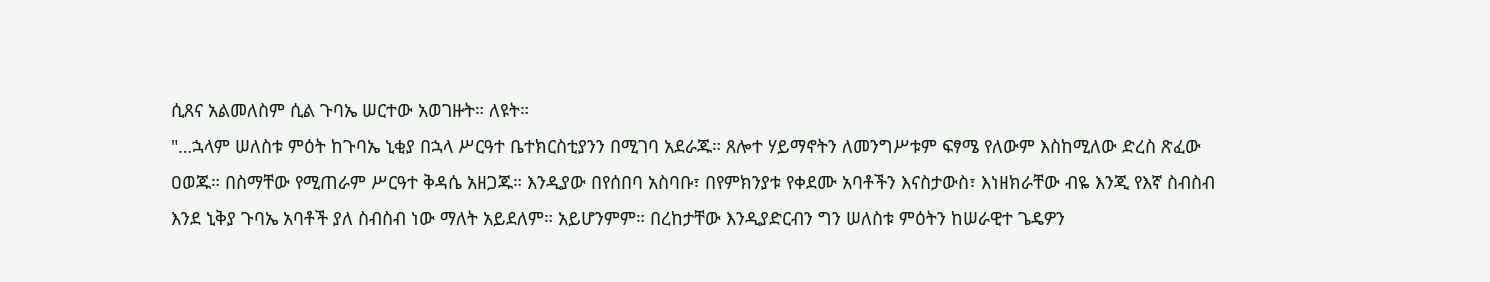ሲጸና አልመለስም ሲል ጉባኤ ሠርተው አወገዙት። ለዩት።
"…ኋላም ሠለስቱ ምዕት ከጉባኤ ኒቂያ በኋላ ሥርዓተ ቤተክርስቲያንን በሚገባ አደራጁ። ጸሎተ ሃይማኖትን ለመንግሥቱም ፍፃሜ የለውም እስከሚለው ድረስ ጽፈው ዐወጁ። በስማቸው የሚጠራም ሥርዓተ ቅዳሴ አዘጋጁ። እንዲያው በየሰበባ አስባቡ፣ በየምክንያቱ የቀደሙ አባቶችን እናስታውስ፣ እነዘክራቸው ብዬ እንጂ የእኛ ስብስብ እንደ ኒቅያ ጉባኤ አባቶች ያለ ስብስብ ነው ማለት አይደለም። አይሆንምም። በረከታቸው እንዲያድርብን ግን ሠለስቱ ምዕትን ከሠራዊተ ጌዴዎን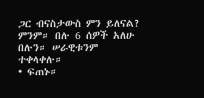ጋር ብናስታውስ ምን ይለናል? ምንም። በሉ 6 ሰዎች አለሁ በሉን። ሠራዊቱንም ተቀላቀሉ።
• ፍጠኑ።